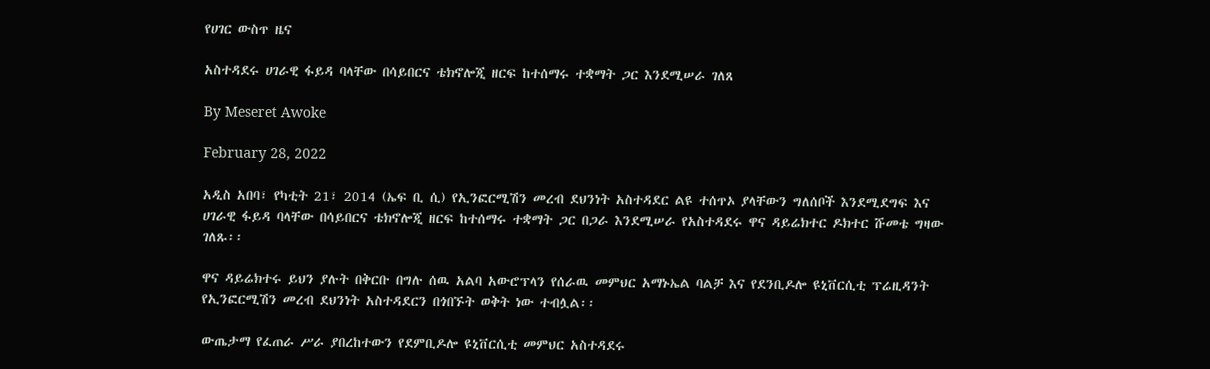የሀገር ውስጥ ዜና

አስተዳደሩ ሀገራዊ ፋይዳ ባላቸው በሳይበርና ቴክኖሎጂ ዘርፍ ከተሰማሩ ተቋማት ጋር እንደሚሠራ ገለጸ

By Meseret Awoke

February 28, 2022

አዲስ አበባ፣ የካቲት 21፣ 2014 (ኤፍ ቢ ሲ) የኢንፎርሚሽን መረብ ደህንነት አስተዳደር ልዩ ተሰጥኦ ያላቸውን ግለሰቦች እንደሚደግፍ እና ሀገራዊ ፋይዳ ባላቸው በሳይበርና ቴክኖሎጂ ዘርፍ ከተሰማሩ ተቋማት ጋር በጋራ እንደሚሠራ የአስተዳደሩ ዋና ዳይሬክተር ዶክተር ሹመቴ ግዛው ገለጹ፡፡

ዋና ዳይሬክተሩ ይህን ያሉት በቅርቡ በግሉ ሰዉ አልባ አውሮፕላን የሰራዉ መምህር አማኑኤል ባልቻ እና የደንቢዶሎ ዩኒቨርሲቲ ፕሬዚዳንት የኢንፎርሚሽን መረብ ደህንነት አስተዳደርን በጎበኙት ወቅት ነው ተብሏል፡፡

ውጤታማ የፈጠራ ሥራ ያበረከተውን የደምቢዶሎ ዩኒቨርሲቲ መምህር አስተዳደሩ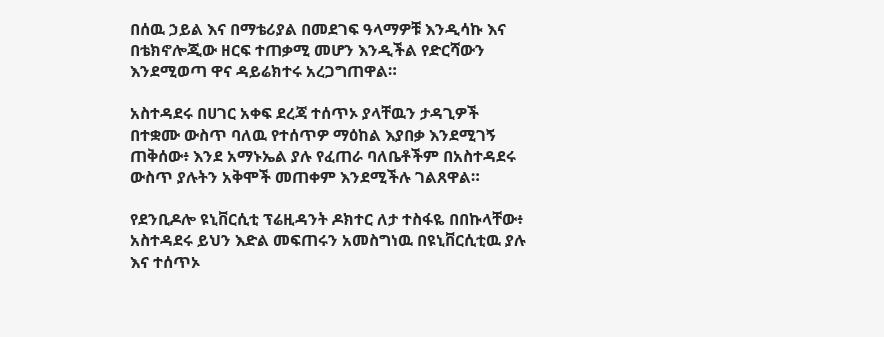በሰዉ ኃይል እና በማቴሪያል በመደገፍ ዓላማዎቹ እንዲሳኩ እና በቴክኖሎጂው ዘርፍ ተጠቃሚ መሆን እንዲችል የድርሻውን እንደሚወጣ ዋና ዳይሬክተሩ አረጋግጠዋል።

አስተዳደሩ በሀገር አቀፍ ደረጃ ተሰጥኦ ያላቸዉን ታዳጊዎች በተቋሙ ውስጥ ባለዉ የተሰጥዎ ማዕከል እያበቃ እንደሚገኝ ጠቅሰው፥ እንደ አማኑኤል ያሉ የፈጠራ ባለቤቶችም በአስተዳደሩ ውስጥ ያሉትን አቅሞች መጠቀም እንደሚችሉ ገልጸዋል።

የደንቢዶሎ ዩኒቨርሲቲ ፕሬዚዳንት ዶክተር ለታ ተስፋዬ በበኩላቸው፥ አስተዳደሩ ይህን እድል መፍጠሩን አመስግነዉ በዩኒቨርሲቲዉ ያሉ እና ተሰጥኦ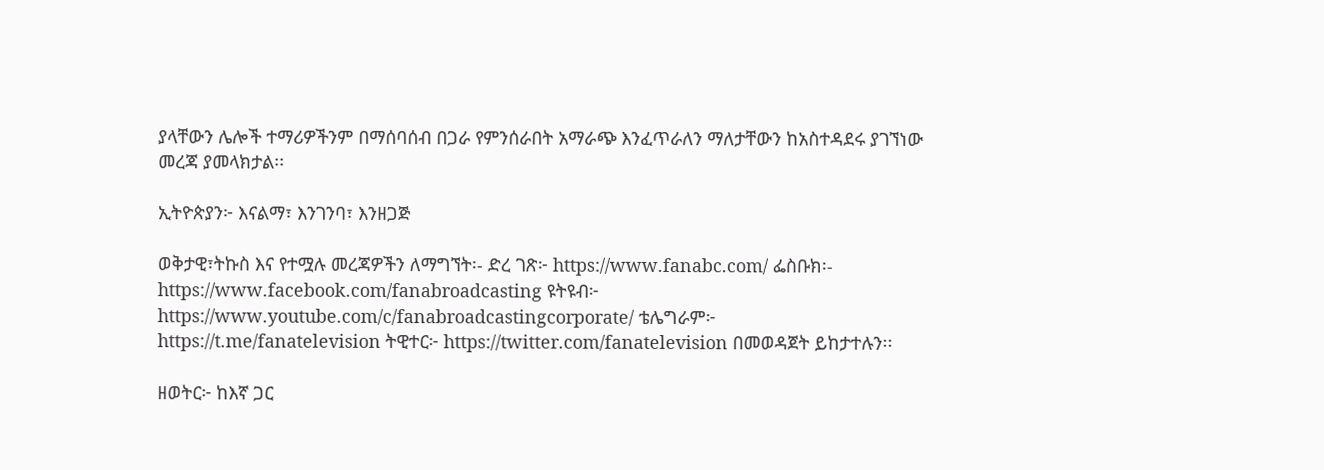ያላቸውን ሌሎች ተማሪዎችንም በማሰባሰብ በጋራ የምንሰራበት አማራጭ እንፈጥራለን ማለታቸውን ከአስተዳደሩ ያገኘነው መረጃ ያመላክታል፡፡

ኢትዮጵያን፦ እናልማ፣ እንገንባ፣ እንዘጋጅ

ወቅታዊ፣ትኩስ እና የተሟሉ መረጃዎችን ለማግኘት፡- ድረ ገጽ፦ https://www.fanabc.com/ ፌስቡክ፡- https://www.facebook.com/fanabroadcasting ዩትዩብ፦ https://www.youtube.com/c/fanabroadcastingcorporate/ ቴሌግራም፦ https://t.me/fanatelevision ትዊተር፦ https://twitter.com/fanatelevision በመወዳጀት ይከታተሉን፡፡

ዘወትር፦ ከእኛ ጋር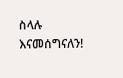ስላሉ እናመሰግናለን!